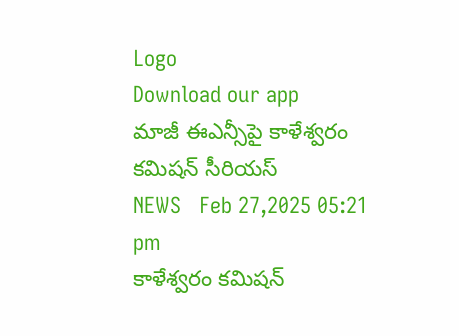Logo
Download our app
మాజీ ఈఎన్సీపై కాళేశ్వ‌రం క‌మిష‌న్ సీరియ‌స్
NEWS   Feb 27,2025 05:21 pm
కాళేశ్వరం కమిషన్‌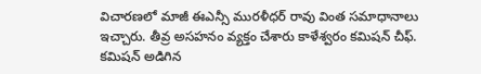విచారణలో మాజీ ఈఎన్సీ ముర‌ళీధ‌ర్ రావు వింత సమాధానాలు ఇచ్చారు. తీవ్ర‌ అసహనం వ్యక్తం చేశారు కాళేశ్వరం కమిషన్‌ చీఫ్‌. కమిషన్‌ అడిగిన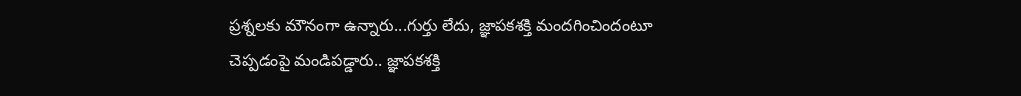ప్రశ్నలకు మౌనంగా ఉన్నారు...గుర్తు లేదు, జ్ఞాపకశక్తి మందగించిందంటూ చెప్పడంపై మండిప‌డ్డారు.. జ్ఞాపకశక్తి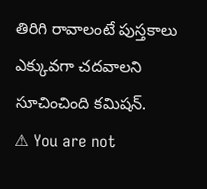తిరిగి రావాలంటే పుస్తకాలు ఎక్కువగా చదవాలని సూచించింది కమిషన్‌.
⚠ You are not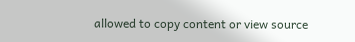allowed to copy content or view source